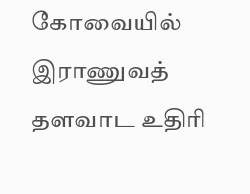கோவையில் இராணுவத் தளவாட உதிரி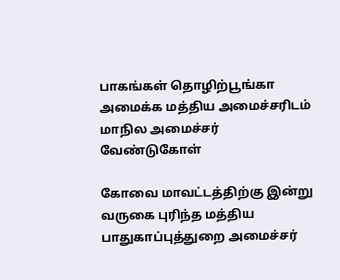பாகங்கள் தொழிற்பூங்கா அமைக்க மத்திய அமைச்சரிடம் மாநில அமைச்சர் வேண்டுகோள்

கோவை மாவட்டத்திற்கு இன்று வருகை புரிந்த மத்திய பாதுகாப்புத்துறை அமைச்சர்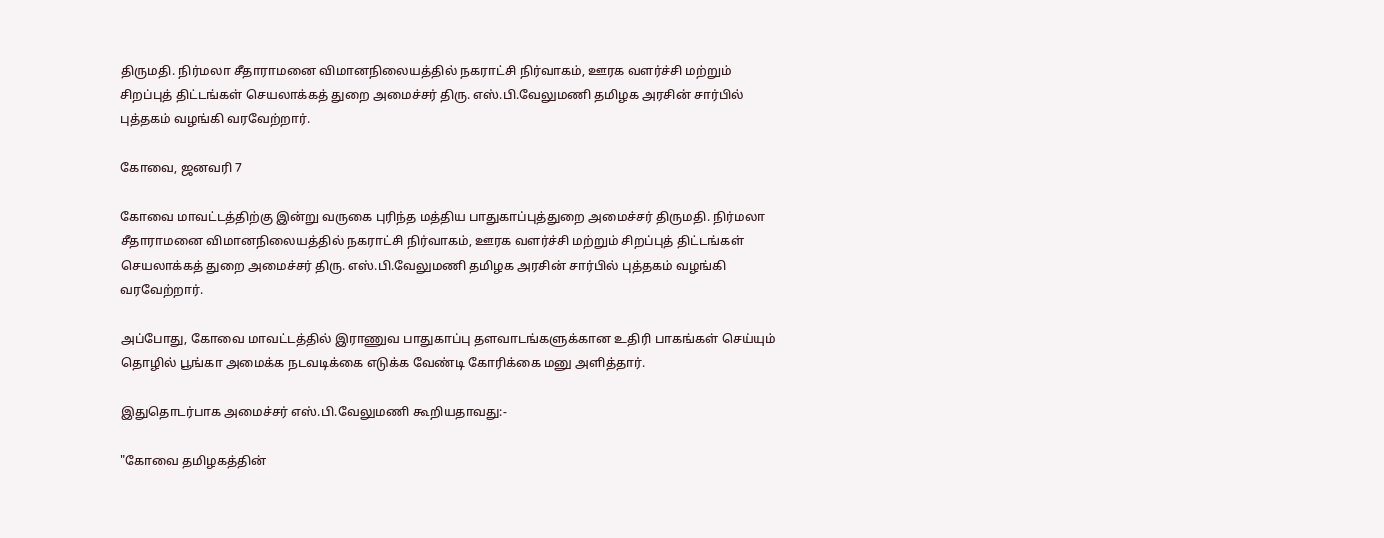திருமதி. நிர்மலா சீதாராமனை விமானநிலையத்தில் நகராட்சி நிர்வாகம், ஊரக வளர்ச்சி மற்றும் சிறப்புத் திட்டங்கள் செயலாக்கத் துறை அமைச்சர் திரு. எஸ்.பி.வேலுமணி தமிழக அரசின் சார்பில் புத்தகம் வழங்கி வரவேற்றார்.

கோவை, ஜனவரி 7

கோவை மாவட்டத்திற்கு இன்று வருகை புரிந்த மத்திய பாதுகாப்புத்துறை அமைச்சர் திருமதி. நிர்மலா சீதாராமனை விமானநிலையத்தில் நகராட்சி நிர்வாகம், ஊரக வளர்ச்சி மற்றும் சிறப்புத் திட்டங்கள் செயலாக்கத் துறை அமைச்சர் திரு. எஸ்.பி.வேலுமணி தமிழக அரசின் சார்பில் புத்தகம் வழங்கி வரவேற்றார்.

அப்போது, கோவை மாவட்டத்தில் இராணுவ பாதுகாப்பு தளவாடங்களுக்கான உதிரி பாகங்கள் செய்யும் தொழில் பூங்கா அமைக்க நடவடிக்கை எடுக்க வேண்டி கோரிக்கை மனு அளித்தார்.

இதுதொடர்பாக அமைச்சர் எஸ்.பி.வேலுமணி கூறியதாவது:-

"கோவை தமிழகத்தின்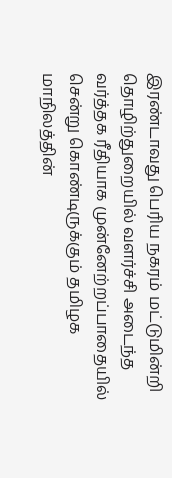இரண்டாவது பெரிய நகரம் மட்டுமின்றி தொழிற்துறையில் வளர்ச்சி அடைந்த வர்த்தக ரீதியாக முன்னேற்றப்பாதையில் சென்று கொண்டிருக்கும் தமிழக மாநிலத்தின்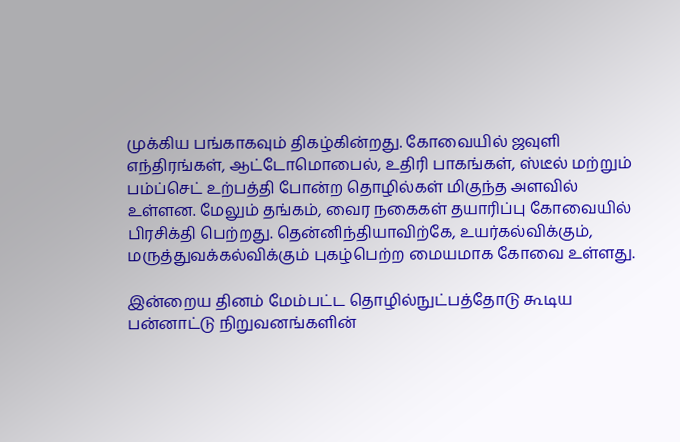முக்கிய பங்காகவும் திகழ்கின்றது. கோவையில் ஜவுளி எந்திரங்கள், ஆட்டோமொபைல், உதிரி பாகங்கள், ஸ்டீல் மற்றும் பம்ப்செட் உற்பத்தி போன்ற தொழில்கள் மிகுந்த அளவில் உள்ளன. மேலும் தங்கம், வைர நகைகள் தயாரிப்பு கோவையில் பிரசிக்தி பெற்றது. தென்னிந்தியாவிற்கே, உயர்கல்விக்கும், மருத்துவக்கல்விக்கும் புகழ்பெற்ற மையமாக கோவை உள்ளது.

இன்றைய தினம் மேம்பட்ட தொழில்நுட்பத்தோடு கூடிய பன்னாட்டு நிறுவனங்களின்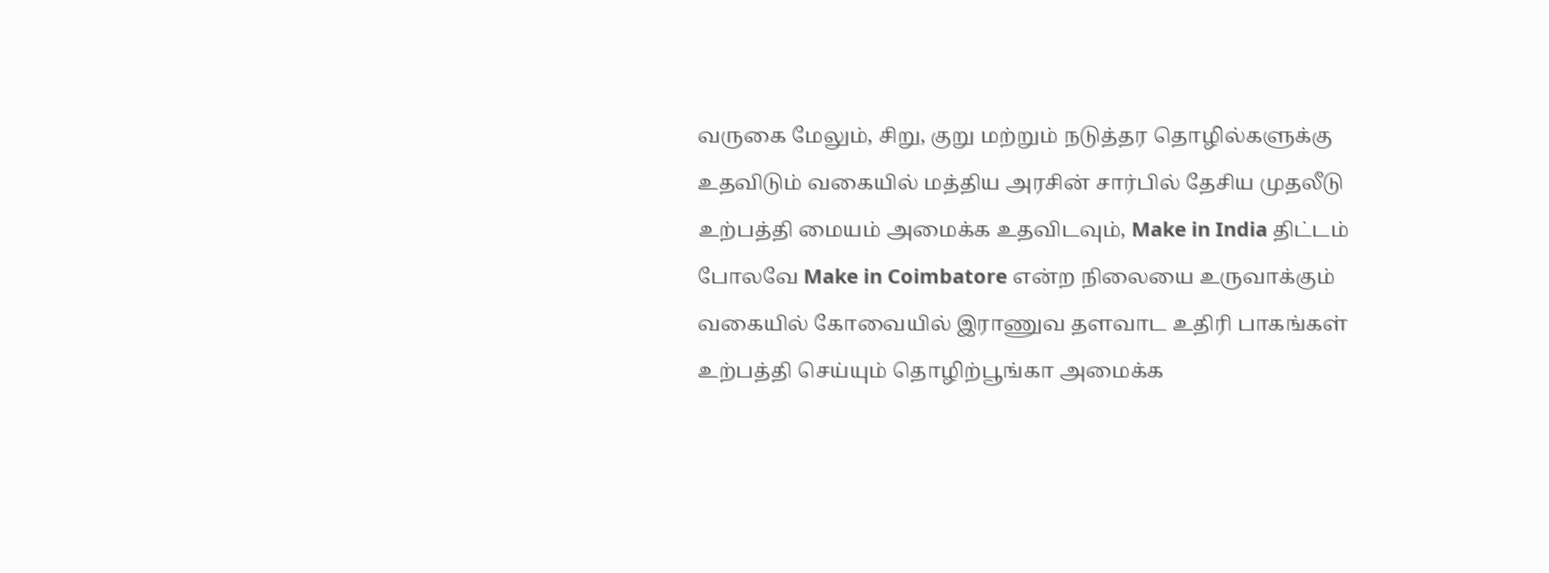வருகை மேலும், சிறு, குறு மற்றும் நடுத்தர தொழில்களுக்கு உதவிடும் வகையில் மத்திய அரசின் சார்பில் தேசிய முதலீடு உற்பத்தி மையம் அமைக்க உதவிடவும், Make in India திட்டம் போலவே Make in Coimbatore என்ற நிலையை உருவாக்கும் வகையில் கோவையில் இராணுவ தளவாட உதிரி பாகங்கள் உற்பத்தி செய்யும் தொழிற்பூங்கா அமைக்க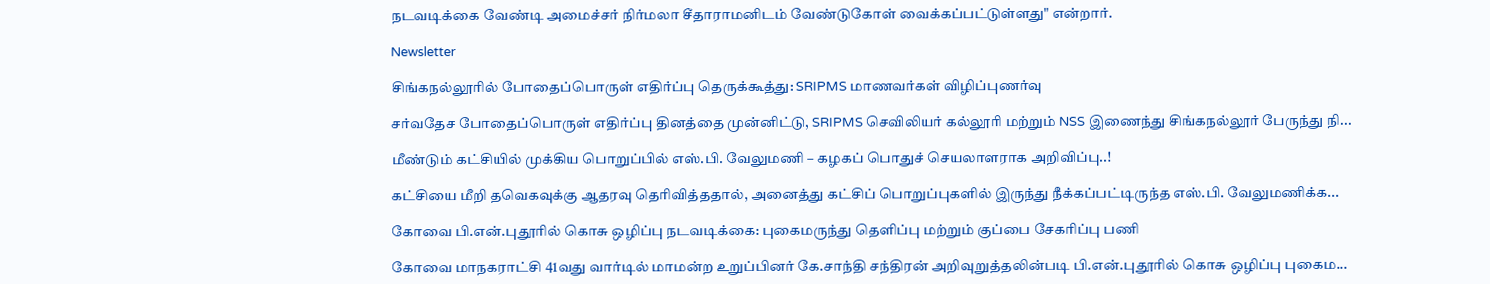நடவடிக்கை வேண்டி அமைச்சர் நிர்மலா சீதாராமனிடம் வேண்டுகோள் வைக்கப்பட்டுள்ளது" என்றார்.

Newsletter

சிங்கநல்லூரில் போதைப்பொருள் எதிர்ப்பு தெருக்கூத்து: SRIPMS மாணவர்கள் விழிப்புணர்வு

சர்வதேச போதைப்பொருள் எதிர்ப்பு தினத்தை முன்னிட்டு, SRIPMS செவிலியர் கல்லூரி மற்றும் NSS இணைந்து சிங்கநல்லூர் பேருந்து நி...

மீண்டும் கட்சியில் முக்கிய பொறுப்பில் எஸ்.பி. வேலுமணி – கழகப் பொதுச் செயலாளராக அறிவிப்பு..!

கட்சியை மீறி தவெகவுக்கு ஆதரவு தெரிவித்ததால், அனைத்து கட்சிப் பொறுப்புகளில் இருந்து நீக்கப்பட்டிருந்த எஸ்.பி. வேலுமணிக்க...

கோவை பி.என்.புதூரில் கொசு ஒழிப்பு நடவடிக்கை: புகைமருந்து தெளிப்பு மற்றும் குப்பை சேகரிப்பு பணி

கோவை மாநகராட்சி 41வது வார்டில் மாமன்ற உறுப்பினர் கே.சாந்தி சந்திரன் அறிவுறுத்தலின்படி பி.என்.புதூரில் கொசு ஒழிப்பு புகைம...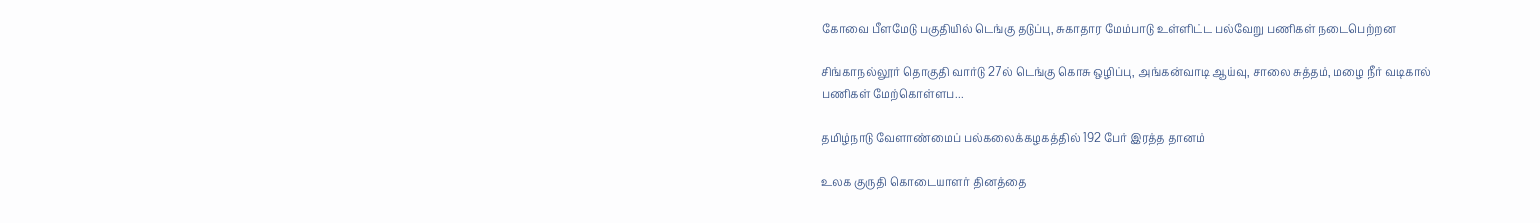கோவை பீளமேடு பகுதியில் டெங்கு தடுப்பு, சுகாதார மேம்பாடு உள்ளிட்ட பல்வேறு பணிகள் நடைபெற்றன

சிங்காநல்லூர் தொகுதி வார்டு 27ல் டெங்கு கொசு ஒழிப்பு, அங்கன்வாடி ஆய்வு, சாலை சுத்தம், மழை நீர் வடிகால் பணிகள் மேற்கொள்ளப...

தமிழ்நாடு வேளாண்மைப் பல்கலைக்கழகத்தில் 192 பேர் இரத்த தானம்

உலக குருதி கொடையாளர் தினத்தை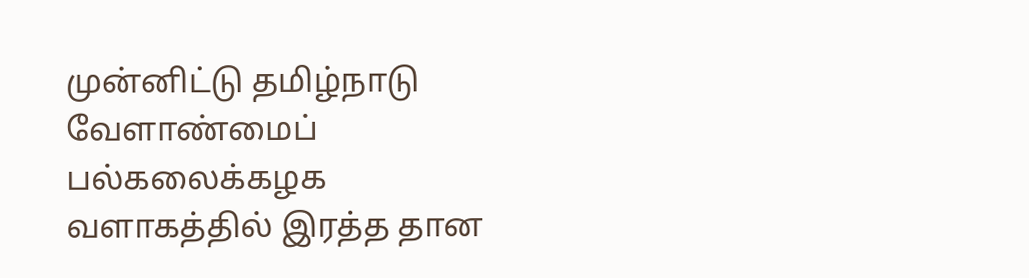முன்னிட்டு தமிழ்நாடு வேளாண்மைப் பல்கலைக்கழக வளாகத்தில் இரத்த தான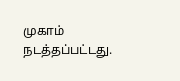முகாம் நடத்தப்பட்டது.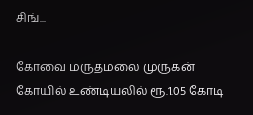சிங்...

கோவை மருதமலை முருகன் கோயில் உண்டியலில் ரூ.1.05 கோடி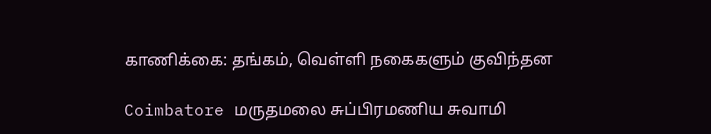காணிக்கை: தங்கம், வெள்ளி நகைகளும் குவிந்தன

Coimbatore மருதமலை சுப்பிரமணிய சுவாமி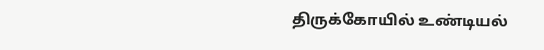திருக்கோயில் உண்டியல்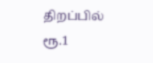திறப்பில் ரூ.1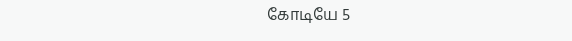கோடியே 5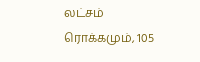லட்சம் ரொக்கமும், 105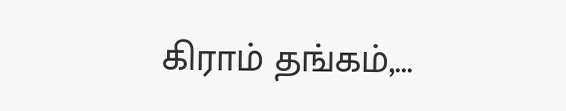கிராம் தங்கம்,...